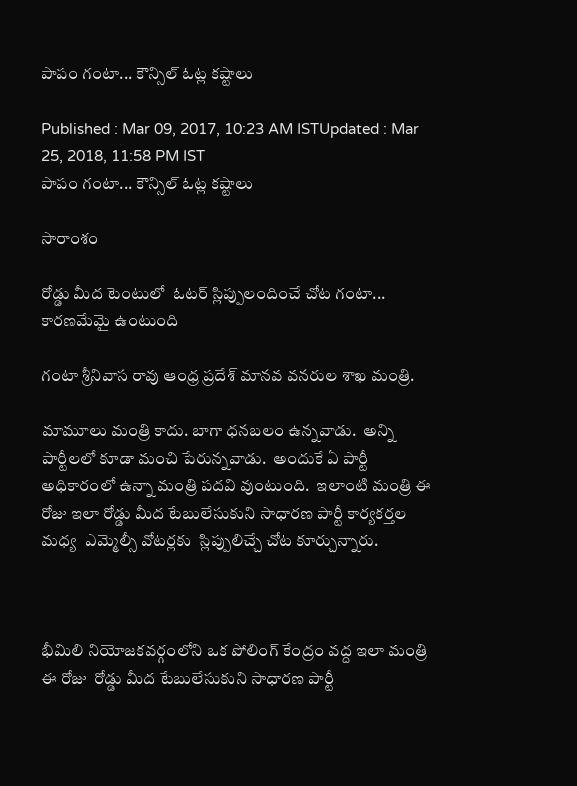పాపం గంటా... కౌన్సిల్ ఓట్ల కష్టాలు

Published : Mar 09, 2017, 10:23 AM ISTUpdated : Mar 25, 2018, 11:58 PM IST
పాపం గంటా... కౌన్సిల్ ఓట్ల కష్టాలు

సారాంశం

రోడ్డు మీద టెంటులో  ఓటర్ స్లిప్పులందించే చోట గంటా... కారణమేమై ఉంటుంది

గంటా శ్రీనివాస రావు ఆంధ్ర ప్రదేశ్ మానవ వనరుల శాఖ మంత్రి.

మామూలు మంత్రి కాదు. బాగా ధనబలం ఉన్నవాడు.  అన్ని పార్టీలలో కూడా మంచి పేరున్నవాడు.  అందుకే ఏ పార్టీ అధికారంలో ఉన్నా మంత్రి పదవి వుంటుంది.  ఇలాంటి మంత్రి ఈ రోజు ఇలా రోడ్డు మీద టేబులేసుకుని సాధారణ పార్టీ కార్యకర్తల మధ్య  ఎమ్మెల్సీ వోటర్లకు  స్లిప్పులిచ్చే చోట కూర్చున్నారు.



భీమిలి నియోజకవర్గంలోని ఒక పోలింగ్ కేంద్రం వద్ద ఇలా మంత్రి ఈ రోజు  రోడ్డు మీద టేబులేసుకుని సాధారణ పార్టీ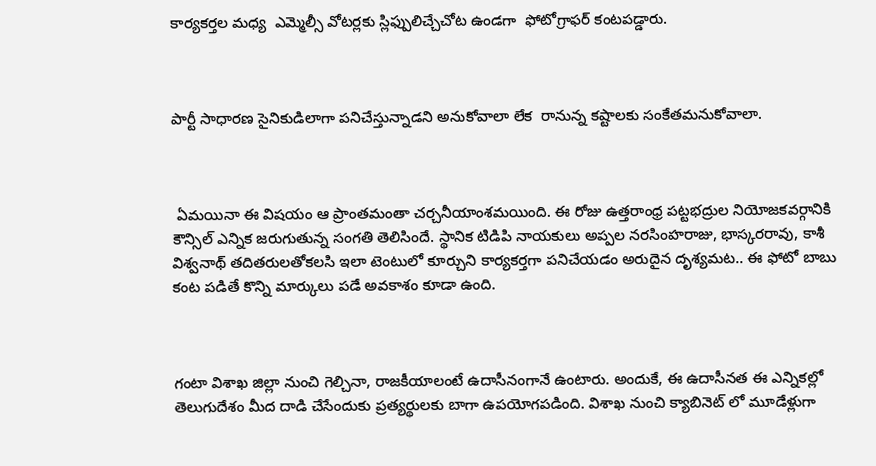కార్యకర్తల మధ్య  ఎమ్మెల్సీ వోటర్లకు స్లిఫ్పులిచ్చేచోట ఉండగా  ఫోటోగ్రాఫర్ కంటపడ్డారు.



పార్టీ సాధారణ సైనికుడిలాగా పనిచేస్తున్నాడని అనుకోవాలా లేక  రానున్న కష్టాలకు సంకేతమనుకోవాలా.



 ఏమయినా ఈ విషయం ఆ ప్రాంతమంతా చర్చనీయాంశమయింది. ఈ రోజు ఉత్తరాంధ్ర పట్టభద్రుల నియోజకవర్గానికి కౌన్సిల్ ఎన్నిక జరుగుతున్న సంగతి తెలిసిందే. స్థానిక టిడిపి నాయకులు అప్పల నరసింహరాజు, భాస్కరరావు, కాశీ విశ్వనాథ్ తదితరులతోకలసి ఇలా టెంటులో కూర్చుని కార్యకర్తగా పనిచేయడం అరుదైన దృశ్యమట.. ఈ ఫోటో బాబు కంట పడితే కొన్ని మార్కులు పడే అవకాశం కూడా ఉంది.



గంటా విశాఖ జిల్లా నుంచి గెల్చినా, రాజకీయాలంటే ఉదాసీనంగానే ఉంటారు. అందుకే, ఈ ఉదాసీనత ఈ ఎన్నికల్లో తెలుగుదేశం మీద దాడి చేసేందుకు ప్రత్యర్థులకు బాగా ఉపయోగపడింది. విశాఖ నుంచి క్యాబినెట్ లో మూడేళ్లుగా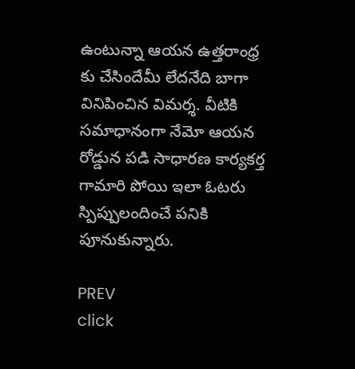ఉంటున్నా ఆయన ఉత్తరాంధ్ర కు చేసిందేమీ లేదనేది బాగా వినిపించిన విమర్శ. వీటికి సమాధానంగా నేమో ఆయన  రోడ్డున పడి సాధారణ కార్యకర్త గామారి పోయి ఇలా ఓటరు స్పిప్పులందించే పనికి పూనుకున్నారు.

PREV
click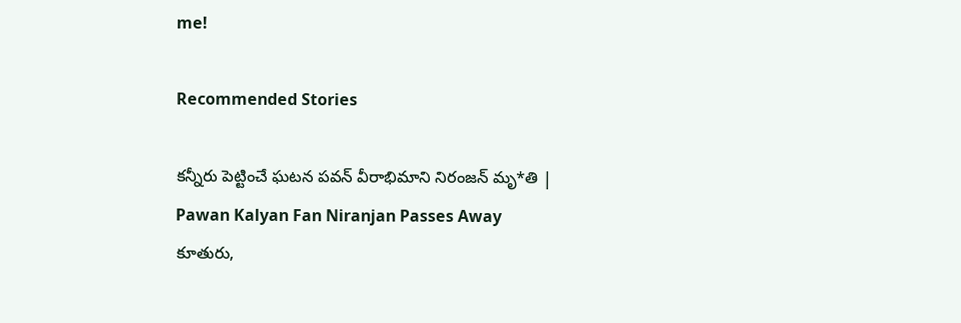me!

Recommended Stories

కన్నీరు పెట్టించే ఘటన పవన్ వీరాభిమాని నిరంజన్ మృ*తి | Pawan Kalyan Fan Niranjan Passes Away
కూతురు,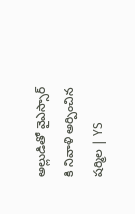అల్లుడితో వైఎస్సార్ కి నివాళి అర్పించిన షర్మిల | YS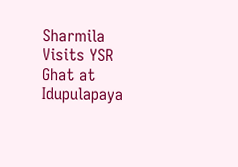Sharmila Visits YSR Ghat at Idupulapaya